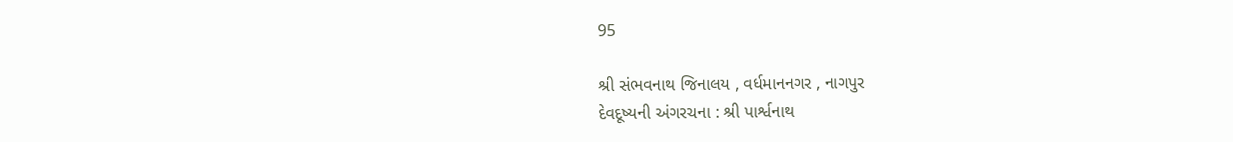95

શ્રી સંભવનાથ જિનાલય , વર્ધમાનનગર , નાગપુર
દેવદૂષ્યની અંગરચના : શ્રી પાર્શ્વનાથ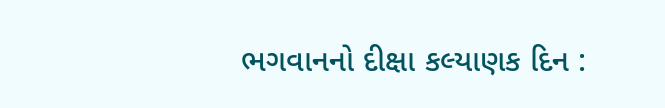ભગવાનનો દીક્ષા કલ્યાણક દિન :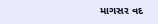માગસર વદ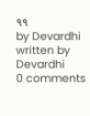૧૧
by Devardhi
written by Devardhi
0 comments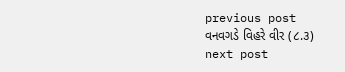previous post
વનવગડે વિહરે વીર (૮.૩)
next post